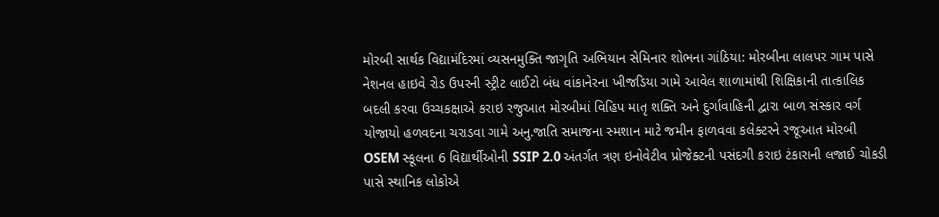મોરબી સાર્થક વિદ્યામંદિરમાં વ્યસનમુક્તિ જાગૃતિ અભિયાન સેમિનાર શોભના ગાંઠિયા: મોરબીના લાલપર ગામ પાસે નેશનલ હાઇવે રોડ ઉપરની સ્ટ્રીટ લાઈટો બંધ વાંકાનેરના ખીજડિયા ગામે આવેલ શાળામાંથી શિક્ષિકાની તાત્કાલિક બદલી કરવા ઉચ્ચકક્ષાએ કરાઇ રજુઆત મોરબીમાં વિહિપ માતૃ શક્તિ અને દુર્ગાવાહિની દ્વારા બાળ સંસ્કાર વર્ગ યોજાયો હળવદના ચરાડવા ગામે અનુ.જાતિ સમાજના સ્મશાન માટે જમીન ફાળવવા કલેક્ટરને રજૂઆત મોરબી OSEM સ્કૂલના 6 વિદ્યાર્થીઓની SSIP 2.0 અંતર્ગત ત્રણ ઇનોવેટીવ પ્રોજેક્ટની પસંદગી કરાઇ ટંકારાની લજાઈ ચોકડી પાસે સ્થાનિક લોકોએ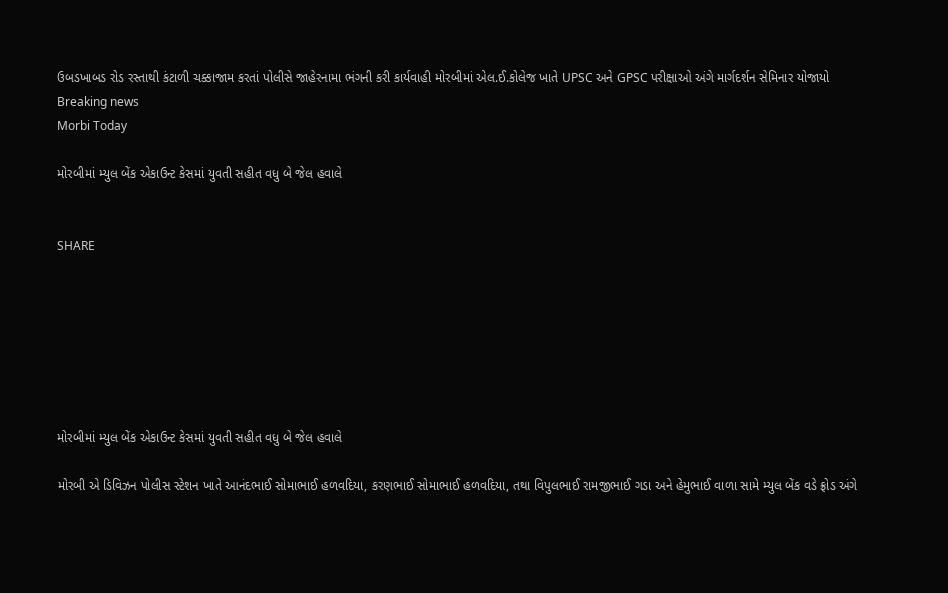ઉબડખાબડ રોડ રસ્તાથી કંટાળી ચક્કાજામ કરતાં પોલીસે જાહેરનામા ભંગની કરી કાર્યવાહી મોરબીમાં એલ.ઈ.કોલેજ ખાતે UPSC અને GPSC પરીક્ષાઓ અંગે માર્ગદર્શન સેમિનાર યોજાયો
Breaking news
Morbi Today

મોરબીમાં મ્યુલ બેંક એકાઉન્ટ કેસમાં યુવતી સહીત વધુ બે જેલ હવાલે


SHARE







મોરબીમાં મ્યુલ બેંક એકાઉન્ટ કેસમાં યુવતી સહીત વધુ બે જેલ હવાલે

મોરબી એ ડિવિઝન પોલીસ સ્ટેશન ખાતે આનંદભાઈ સોમાભાઈ હળવદિયા, કરણભાઈ સોમાભાઈ હળવદિયા, તથા વિપુલભાઈ રામજીભાઈ ગડા અને હેમુભાઈ વાળા સામે મ્યુલ બેંક વડે ફ્રોડ અંગે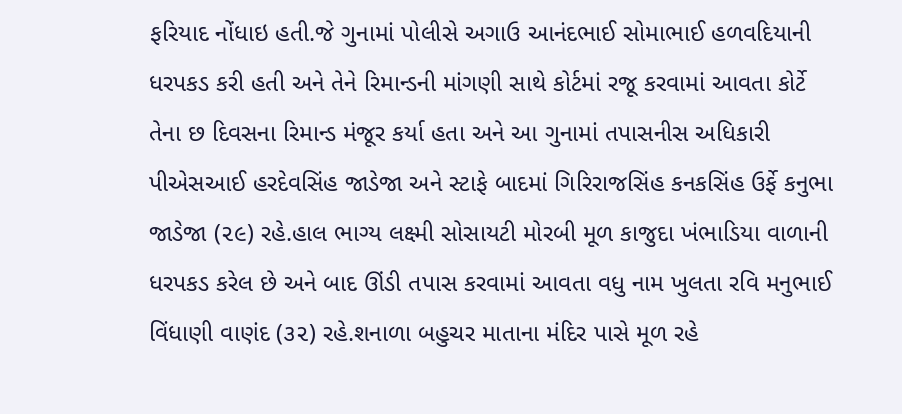ફરિયાદ નોંધાઇ હતી.જે ગુનામાં પોલીસે અગાઉ આનંદભાઈ સોમાભાઈ હળવદિયાની ધરપકડ કરી હતી અને તેને રિમાન્ડની માંગણી સાથે કોર્ટમાં રજૂ કરવામાં આવતા કોર્ટે તેના છ દિવસના રિમાન્ડ મંજૂર કર્યા હતા અને આ ગુનામાં તપાસનીસ અધિકારી પીએસઆઈ હરદેવસિંહ જાડેજા અને સ્ટાફે બાદમાં ગિરિરાજસિંહ કનકસિંહ ઉર્ફે કનુભા જાડેજા (૨૯) રહે.હાલ ભાગ્ય લક્ષ્મી સોસાયટી મોરબી મૂળ કાજુદા ખંભાડિયા વાળાની ધરપકડ કરેલ છે અને બાદ ઊંડી તપાસ કરવામાં આવતા વધુ નામ ખુલતા રવિ મનુભાઈ વિંધાણી વાણંદ (૩૨) રહે.શનાળા બહુચર માતાના મંદિર પાસે મૂળ રહે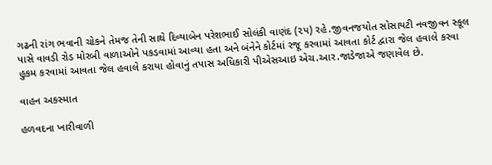ગઢની રાંગ ભવાની ચોકને તેમજ તેની સાથે દિવ્યાબેન પરેશભાઈ સોલંકી વાણંદ (૨૫) રહે.જીવનજયોત સોસાયટી નવજીવન સ્કૂલ પાસે વાવડી રોડ મોરબી વાળાઓને પકડવામાં આવ્યા હતા અને બંનેને કોર્ટમાં રજૂ કરવામાં આવતા કોર્ટ દ્વારા જેલ હવાલે કરવા હુકમ કરવામાં આવતા જેલ હવાલે કરાયા હોવાનું તપાસ અધિકારી પીએસઆઇ એચ.આર.જાડેજાએ જણાવેલ છે.

વાહન અકસ્માત

હળવદના ખારીવાળી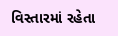વિસ્તારમાં રહેતા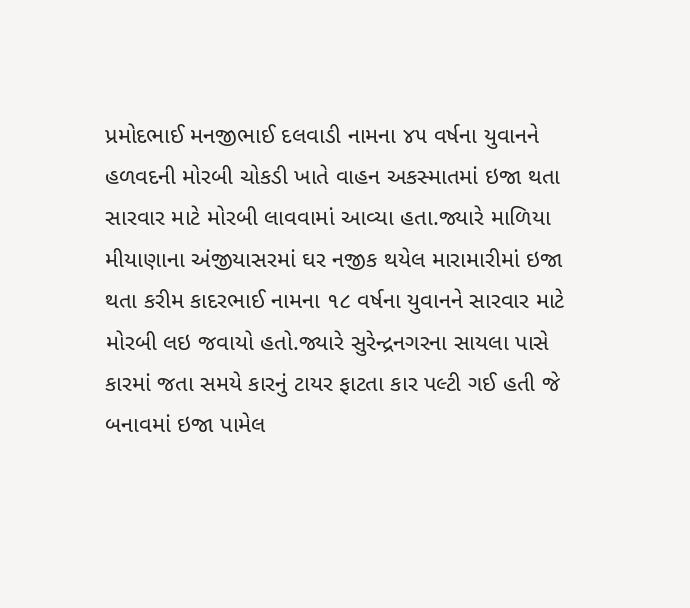પ્રમોદભાઈ મનજીભાઈ દલવાડી નામના ૪૫ વર્ષના યુવાનને હળવદની મોરબી ચોકડી ખાતે વાહન અકસ્માતમાં ઇજા થતા સારવાર માટે મોરબી લાવવામાં આવ્યા હતા.જ્યારે માળિયા મીયાણાના અંજીયાસરમાં ઘર નજીક થયેલ મારામારીમાં ઇજા થતા કરીમ કાદરભાઈ નામના ૧૮ વર્ષના યુવાનને સારવાર માટે મોરબી લઇ જવાયો હતો.જ્યારે સુરેન્દ્રનગરના સાયલા પાસે કારમાં જતા સમયે કારનું ટાયર ફાટતા કાર પલ્ટી ગઈ હતી જે બનાવમાં ઇજા પામેલ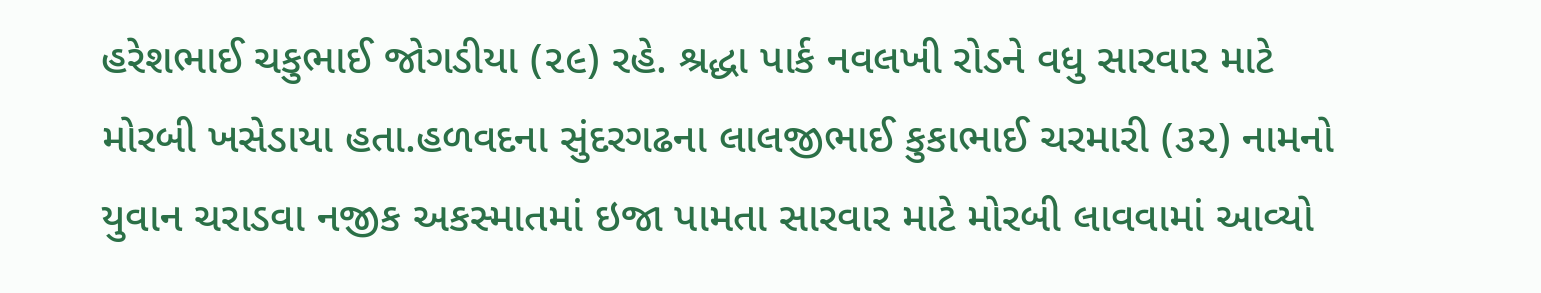હરેશભાઈ ચકુભાઈ જોગડીયા (૨૯) રહે. શ્રદ્ધા પાર્ક નવલખી રોડને વધુ સારવાર માટે મોરબી ખસેડાયા હતા.હળવદના સુંદરગઢના લાલજીભાઈ કુકાભાઈ ચરમારી (૩૨) નામનો યુવાન ચરાડવા નજીક અકસ્માતમાં ઇજા પામતા સારવાર માટે મોરબી લાવવામાં આવ્યો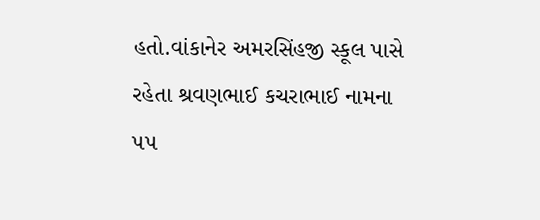હતો.વાંકાનેર અમરસિંહજી સ્કૂલ પાસે રહેતા શ્રવણભાઈ કચરાભાઈ નામના ૫૫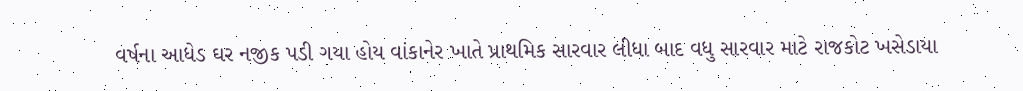વર્ષના આધેડ ઘર નજીક પડી ગયા હોય વાંકાનેર ખાતે પ્રાથમિક સારવાર લીધા બાદ વધુ સારવાર માટે રાજકોટ ખસેડાયા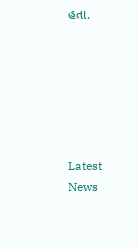હતા.






Latest News